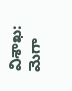విశాఖ: మెగా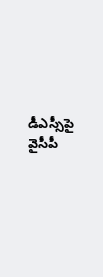డీఎస్సీపై వైసీపీ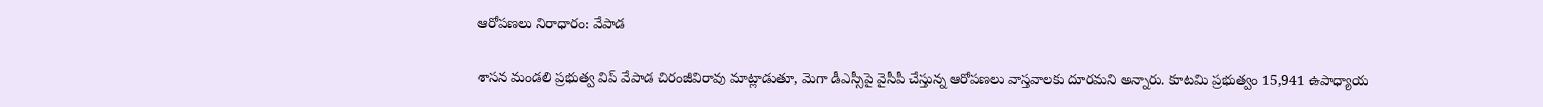ఆరోపణలు నిరాధారం: వేపాడ

శాసన మండలి ప్రభుత్వ విప్ వేపాడ చిరంజీవిరావు మాట్లాడుతూ, మెగా డీఎస్సీపై వైసీపీ చేస్తున్న ఆరోపణలు వాస్తవాలకు దూరమని అన్నారు. కూటమి ప్రభుత్వం 15,941 ఉపాధ్యాయ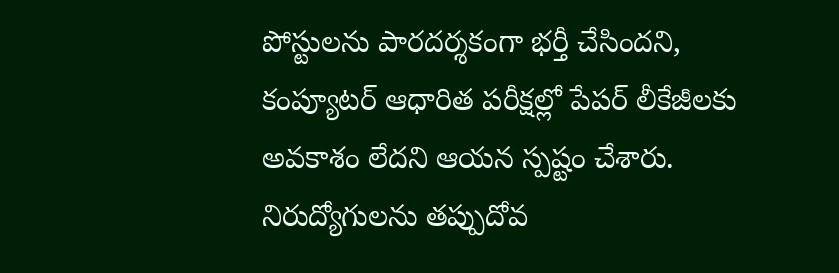పోస్టులను పారదర్శకంగా భర్తీ చేసిందని, కంప్యూటర్ ఆధారిత పరీక్షల్లో పేపర్ లీకేజీలకు అవకాశం లేదని ఆయన స్పష్టం చేశారు. నిరుద్యోగులను తప్పుదోవ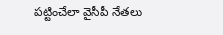పట్టించేలా వైసీపీ నేతలు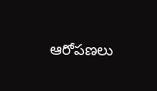ఆరోపణలు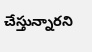చేస్తున్నారని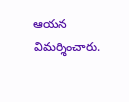ఆయన విమర్శించారు.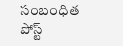సంబంధిత పోస్ట్